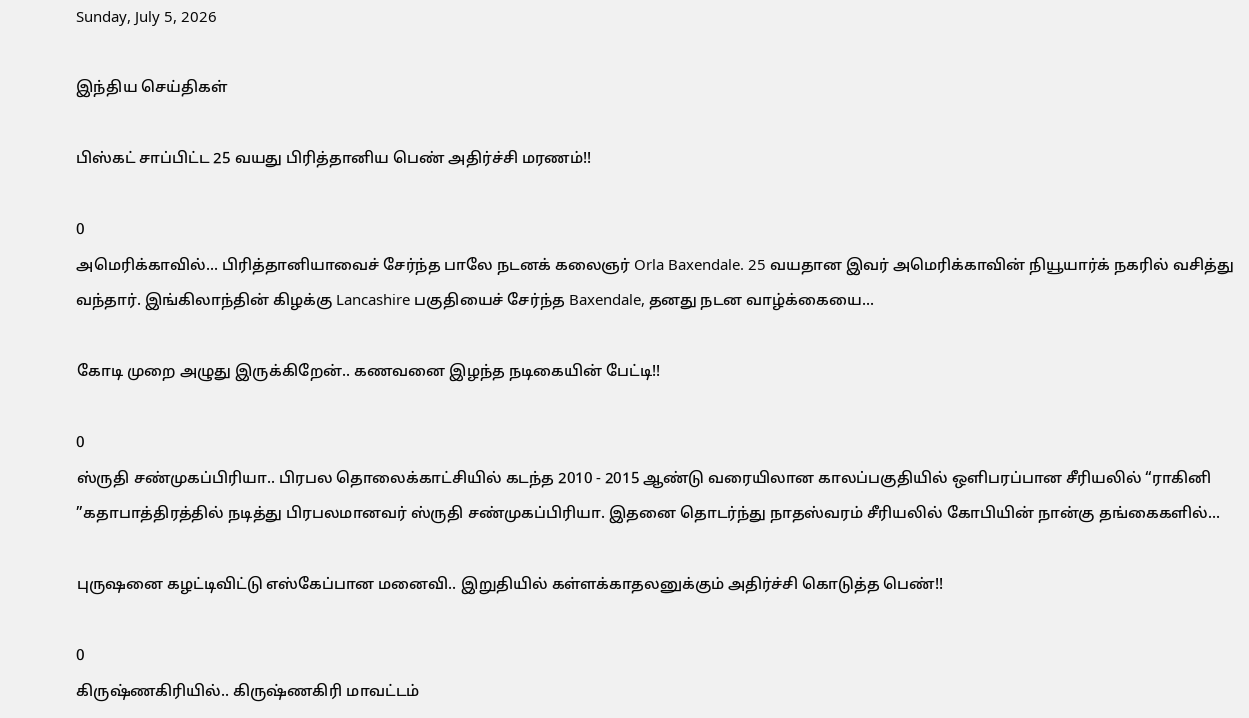Sunday, July 5, 2026

இந்திய செய்திகள்

பிஸ்கட் சாப்பிட்ட 25 வயது பிரித்தானிய பெண் அதிர்ச்சி மரணம்!!

0
அமெரிக்காவில்... பிரித்தானியாவைச் சேர்ந்த பாலே நடனக் கலைஞர் Orla Baxendale. 25 வயதான இவர் அமெரிக்காவின் நியூயார்க் நகரில் வசித்து வந்தார். இங்கிலாந்தின் கிழக்கு Lancashire பகுதியைச் சேர்ந்த Baxendale, தனது நடன வாழ்க்கையை...

கோடி முறை அழுது இருக்கிறேன்.. கணவனை இழந்த நடிகையின் பேட்டி!!

0
ஸ்ருதி சண்முகப்பிரியா.. பிரபல தொலைக்காட்சியில் கடந்த 2010 - 2015 ஆண்டு வரையிலான காலப்பகுதியில் ஒளிபரப்பான சீரியலில் “ராகினி ”கதாபாத்திரத்தில் நடித்து பிரபலமானவர் ஸ்ருதி சண்முகப்பிரியா. இதனை தொடர்ந்து நாதஸ்வரம் சீரியலில் கோபியின் நான்கு தங்கைகளில்...

புருஷனை கழட்டிவிட்டு எஸ்கேப்பான மனைவி.. இறுதியில் கள்ளக்காதலனுக்கும் அதிர்ச்சி கொடுத்த பெண்!!

0
கிருஷ்ணகிரியில்.. கிருஷ்ணகிரி மாவட்டம்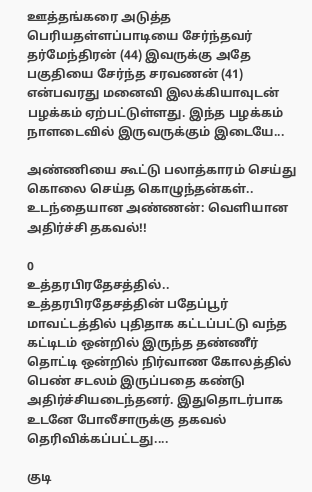ஊத்தங்கரை அடுத்த பெரியதள்ளப்பாடியை சேர்ந்தவர் தர்மேந்திரன் (44) இவருக்கு அதே பகுதியை சேர்ந்த சரவணன் (41) என்பவரது மனைவி இலக்கியாவுடன் பழக்கம் ஏற்பட்டுள்ளது. இந்த பழக்கம் நாளடைவில் இருவருக்கும் இடையே...

அண்ணியை கூட்டு பலாத்காரம் செய்து கொலை செய்த கொழுந்தன்கள்.. உடந்தையான அண்ணன்: வெளியான அதிர்ச்சி தகவல்!!

0
உத்தரபிரதேசத்தில்.. உத்தரபிரதேசத்தின் பதேப்பூர் மாவட்டத்தில் புதிதாக கட்டப்பட்டு வந்த கட்டிடம் ஒன்றில் இருந்த தண்ணீர் தொட்டி ஒன்றில் நிர்வாண கோலத்தில் பெண் சடலம் இருப்பதை கண்டு அதிர்ச்சியடைந்தனர். இதுதொடர்பாக உடனே போலீசாருக்கு தகவல் தெரிவிக்கப்பட்டது....

குடி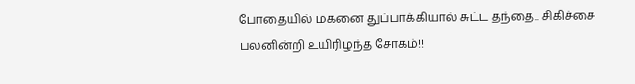போதையில் மகனை துப்பாக்கியால் சுட்ட தந்தை.. சிகிச்சை பலனின்றி உயிரிழந்த சோகம்!!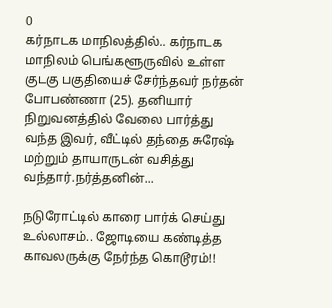0
கர்நாடக மாநிலத்தில்.. கர்நாடக மாநிலம் பெங்களூருவில் உள்ள குடகு பகுதியைச் சேர்ந்தவர் நர்தன் போபண்ணா (25). தனியார் நிறுவனத்தில் வேலை பார்த்து வந்த இவர், வீட்டில் தந்தை சுரேஷ் மற்றும் தாயாருடன் வசித்து வந்தார்.நர்த்தனின்...

நடுரோட்டில் காரை பார்க் செய்து உல்லாசம்.. ஜோடியை கண்டித்த காவலருக்கு நேர்ந்த கொடூரம்!!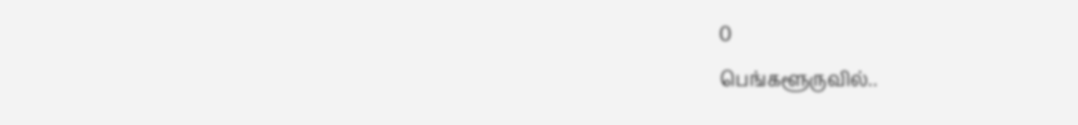0
பெங்களூருவில்..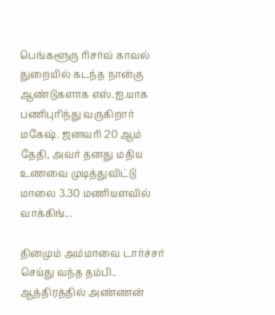பெங்களூரு ரிசர்வ் காவல் துறையில் கடந்த நான்கு ஆண்டுகளாக எஸ்.ஐ.யாக பணிபுரிந்து வருகிறார் மகேஷ். ஜனவரி 20 ஆம் தேதி, அவர் தனது மதிய உணவை முடித்துவிட்டு மாலை 3.30 மணியளவில் வாக்கிங்...

தினமும் அம்மாவை டார்ச்சர் செய்து வந்த தம்பி.. ஆத்திரத்தில் அண்ணன்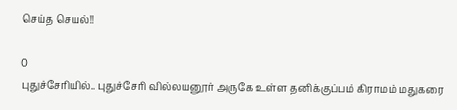செய்த செயல்!!

0
புதுச்சேரியில்.. புதுச்சேரி வில்லயனூர் அருகே உள்ள தனிக்குப்பம் கிராமம் மதுகரை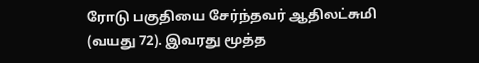ரோடு பகுதியை சேர்ந்தவர் ஆதிலட்சுமி (வயது 72). இவரது மூத்த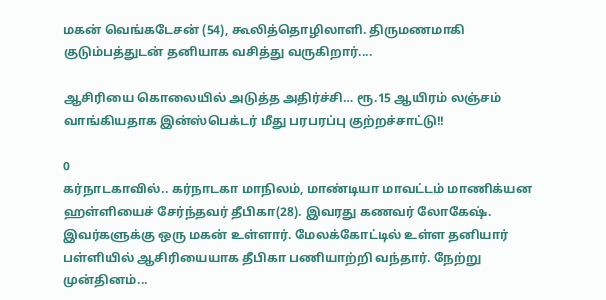மகன் வெங்கடேசன் (54), கூலித்தொழிலாளி. திருமணமாகி குடும்பத்துடன் தனியாக வசித்து வருகிறார்....

ஆசிரியை கொலையில் அடுத்த அதிர்ச்சி… ரூ.15 ஆயிரம் லஞ்சம் வாங்கியதாக இன்ஸ்பெக்டர் மீது பரபரப்பு குற்றச்சாட்டு!!

0
கர்நாடகாவில்.. கர்நாடகா மாநிலம், மாண்டியா மாவட்டம் மாணிக்யன ஹள்ளியைச் சேர்ந்தவர் தீபிகா(28). இவரது கணவர் லோகேஷ். இவர்களுக்கு ஒரு மகன் உள்ளார். மேலக்கோட்டில் உள்ள தனியார் பள்ளியில் ஆசிரியையாக தீபிகா பணியாற்றி வந்தார். நேற்று முன்தினம்...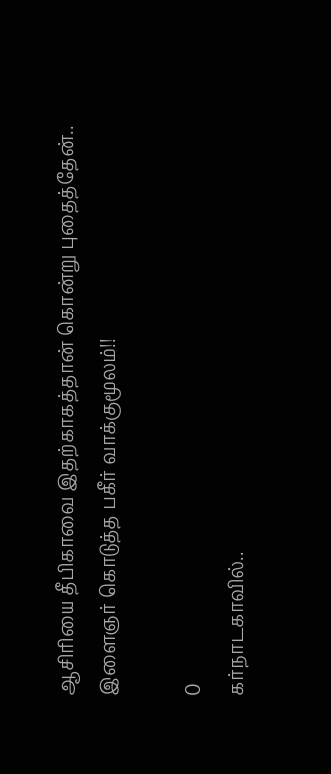ஆசிரியை தீபிகாவை இதற்காகத்தான் கொன்று புதைத்தேன்.. இளைஞர் கொடுத்த பகீர் வாக்குமூலம்!!

0
கர்நாடகாவில்..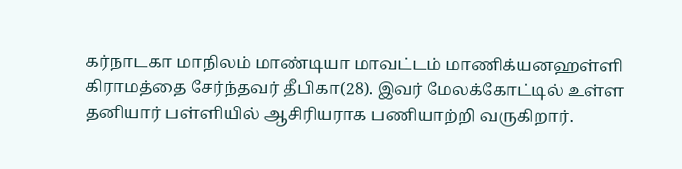கர்நாடகா மாநிலம் மாண்டியா மாவட்டம் மாணிக்யனஹள்ளி கிராமத்தை சேர்ந்தவர் தீபிகா(28). இவர் மேலக்கோட்டில் உள்ள தனியார் பள்ளியில் ஆசிரியராக பணியாற்றி வருகிறார்.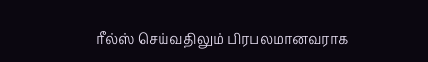ரீல்ஸ் செய்வதிலும் பிரபலமானவராக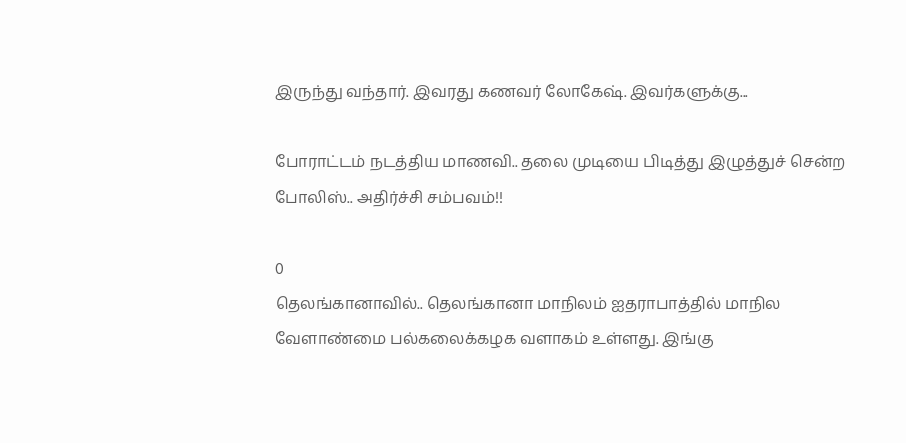இருந்து வந்தார். இவரது கணவர் லோகேஷ். இவர்களுக்கு...

போராட்டம் நடத்திய மாணவி.. தலை முடியை பிடித்து இழுத்துச் சென்ற போலிஸ்.. அதிர்ச்சி சம்பவம்!!

0
தெலங்கானாவில்.. தெலங்கானா மாநிலம் ஐதராபாத்தில் மாநில வேளாண்மை பல்கலைக்கழக வளாகம் உள்ளது. இங்கு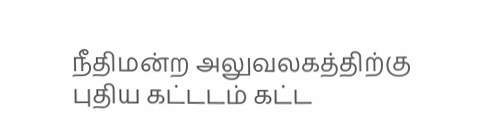நீதிமன்ற அலுவலகத்திற்கு புதிய கட்டடம் கட்ட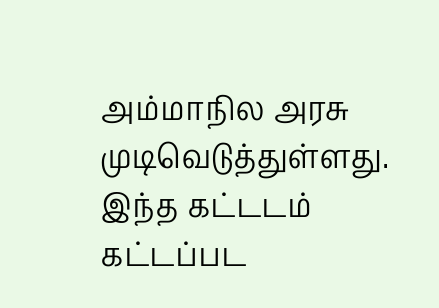அம்மாநில அரசு முடிவெடுத்துள்ளது. இந்த கட்டடம் கட்டப்பட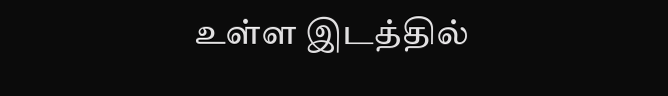உள்ள இடத்தில்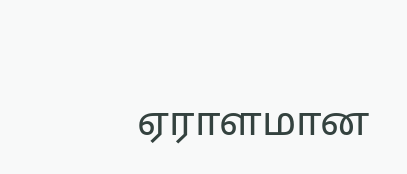ஏராளமான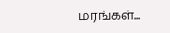மரங்கள்...